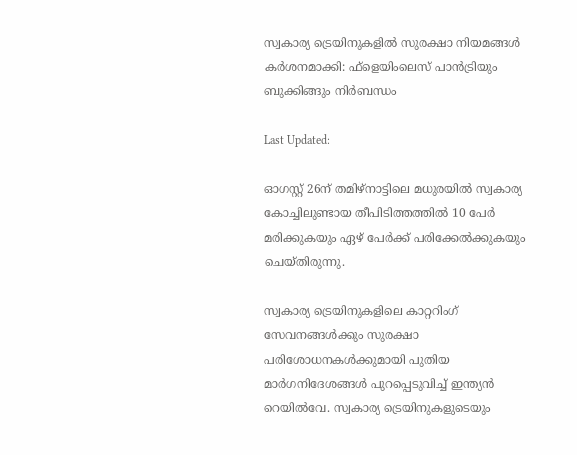സ്വകാര്യ ട്രെയിനുകളിൽ സുരക്ഷാ നിയമങ്ങൾ കർശനമാക്കി: ഫ്ളെയിംലെസ് പാൻട്രിയും ബുക്കിങ്ങും നിർബന്ധം

Last Updated:

ഓഗസ്റ്റ് 26ന് തമിഴ്‌നാട്ടിലെ മധുരയിൽ സ്വകാര്യ കോച്ചിലുണ്ടായ തീപിടിത്തത്തിൽ 10 പേർ മരിക്കുകയും ഏഴ് പേർക്ക് പരിക്കേൽക്കുകയും ചെയ്‌തിരുന്നു.

സ്വകാര്യ ട്രെയിനുകളിലെ കാറ്ററിംഗ് സേവനങ്ങൾക്കും സുരക്ഷാ പരിശോധനകൾക്കുമായി പുതിയ മാർഗനിദേശങ്ങൾ പുറപ്പെടുവിച്ച് ഇന്ത്യൻ റെയിൽവേ. സ്വകാര്യ ട്രെയിനുകളുടെയും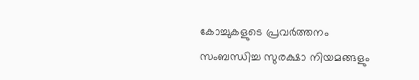കോച്ചുകളുടെ പ്രവർത്തനം സംബന്ധിച്ച സുരക്ഷാ നിയമങ്ങളും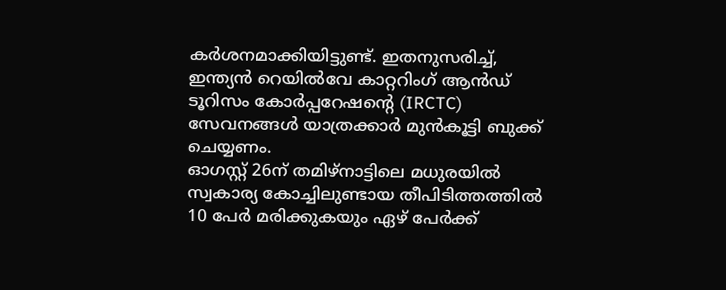കർശനമാക്കിയിട്ടുണ്ട്. ഇതനുസരിച്ച്, ഇന്ത്യൻ റെയിൽവേ കാറ്ററിംഗ് ആൻഡ് ടൂറിസം കോർപ്പറേഷന്റെ (IRCTC) സേവനങ്ങൾ യാത്രക്കാർ മുൻകൂട്ടി ബുക്ക് ചെയ്യണം.
ഓഗസ്റ്റ് 26ന് തമിഴ്‌നാട്ടിലെ മധുരയിൽ സ്വകാര്യ കോച്ചിലുണ്ടായ തീപിടിത്തത്തിൽ 10 പേർ മരിക്കുകയും ഏഴ് പേർക്ക്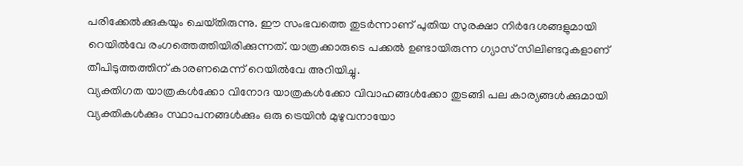പരിക്കേൽക്കുകയും ചെയ്‌തിരുന്നു. ഈ സംഭവത്തെ തുടർന്നാണ് പുതിയ സുരക്ഷാ നിർദേശങ്ങളുമായി റെയിൽവേ രംഗത്തെത്തിയിരിക്കുന്നത്. യാത്രക്കാരുടെ പക്കൽ ഉണ്ടായിരുന്ന ഗ്യാസ് സിലിണ്ടറുകളാണ് തീപിടുത്തത്തിന് കാരണമെന്ന് റെയിൽവേ അറിയിച്ചു.
വ്യക്തിഗത യാത്രകൾക്കോ വിനോദ യാത്രകൾക്കോ വിവാഹങ്ങൾക്കോ തുടങ്ങി പല കാര്യങ്ങൾക്കുമായി വ്യക്തികൾക്കും സ്ഥാപനങ്ങൾക്കും ഒരു ട്രെയിൻ മുഴുവനായോ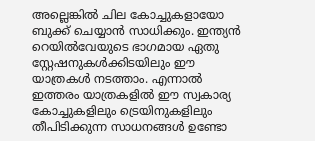അല്ലെങ്കിൽ ചില കോച്ചുകളായോ ബുക്ക് ചെയ്യാൻ സാധിക്കും. ഇന്ത്യൻ റെയിൽവേയുടെ ഭാഗമായ ഏതു സ്റ്റേഷനുകൾക്കിടയിലും ഈ യാത്രകൾ നടത്താം. എന്നാൽ ഇത്തരം യാത്രകളിൽ ഈ സ്വകാര്യ കോച്ചുകളിലും ട്രെയിനുകളിലും തീപിടിക്കുന്ന സാധനങ്ങൾ ഉണ്ടോ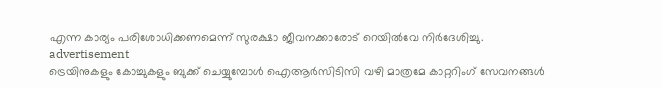എന്ന കാര്യം പരിശോധിക്കണമെന്ന് സുരക്ഷാ ജീവനക്കാരോട് റെയിൽവേ നിർദേശിച്ചു.
advertisement
ട്രെയിനുകളും കോച്ചുകളും ബുക്ക് ചെയ്യുമ്പോൾ ഐആർസിടിസി വഴി മാത്രമേ കാറ്ററിംഗ് സേവനങ്ങൾ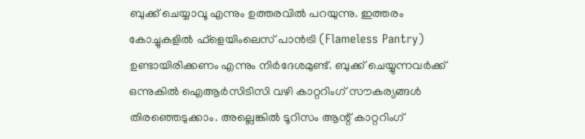ബുക്ക് ചെയ്യാവൂ എന്നും ഉത്തരവിൽ പറയുന്നു. ഇത്തരം കോച്ചുകളിൽ ഫ്ളെയിംലെസ് പാൻട്രി (Flameless Pantry) ഉണ്ടായിരിക്കണം എന്നും നിർദേശമുണ്ട്. ബുക്ക് ചെയ്യുന്നവർക്ക് ഒന്നുകിൽ ഐആർസിടിസി വഴി കാറ്ററിംഗ് സൗകര്യങ്ങൾ തിരഞ്ഞെടുക്കാം. അല്ലെങ്കിൽ ടൂറിസം ആന്റ് കാറ്ററിംഗ്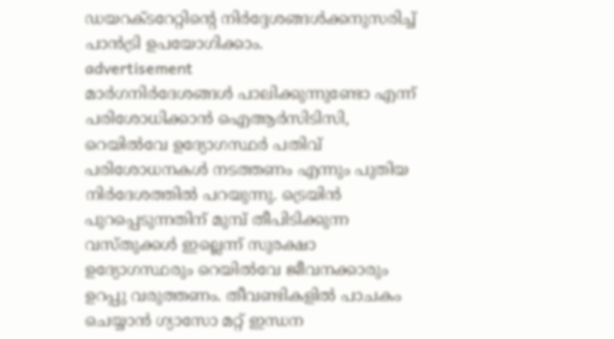ഡയറക്ടറേറ്റിന്റെ നിർദ്ദേശങ്ങൾക്കനുസരിച്ച് പാൻട്രി ഉപയോഗിക്കാം.
advertisement
മാർഗനിർദേശങ്ങൾ പാലിക്കുന്നുണ്ടോ എന്ന് പരിശോധിക്കാൻ ഐആർസിടിസി, റെയിൽവേ ഉദ്യോഗസ്ഥർ പതിവ് പരിശോധനകൾ നടത്തണം എന്നും പുതിയ നിർദേശത്തിൽ പറയുന്നു. ട്രെയിൻ പുറപ്പെടുന്നതിന് മുമ്പ് തീപിടിക്കുന്ന വസ്തുക്കൾ ഇല്ലെന്ന് സുരക്ഷാ ഉദ്യോഗസ്ഥരും റെയിൽവേ ജീവനക്കാരും ഉറപ്പു വരുത്തണം. തീവണ്ടികളിൽ പാചകം ചെയ്യാൻ ഗ്യാസോ മറ്റ് ഇന്ധന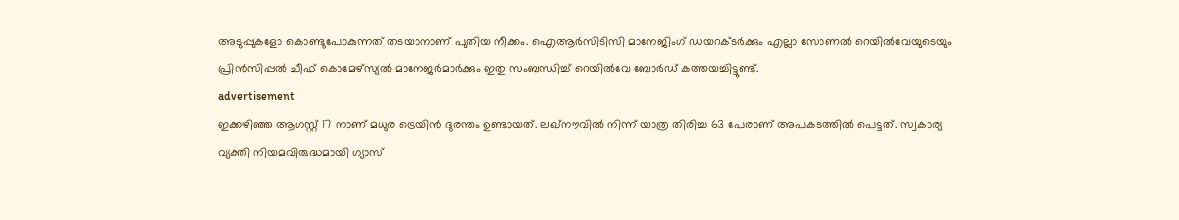അടുപ്പുകളോ കൊണ്ടുപോകുന്നത് തടയാനാണ് പുതിയ നീക്കം. ഐആർസിടിസി മാനേജിംഗ് ഡയറക്ടർക്കും എല്ലാ സോണൽ റെയിൽവേയുടെയും പ്രിൻസിപ്പൽ ചീഫ് കൊമേഴ്സ്യൽ മാനേജർമാർക്കും ഇതു സംബന്ധിച്ച് റെയിൽവേ ബോർഡ് കത്തയച്ചിട്ടുണ്ട്.
advertisement
ഇക്കഴിഞ്ഞ ആഗസ്റ്റ് 17 നാണ് മധുര ട്രെയിൻ ദുരന്തം ഉണ്ടായത്. ലഖ്‌നൗവിൽ നിന്ന് യാത്ര തിരിച്ച 63 പേരാണ് അപകടത്തിൽ പെട്ടത്. സ്വകാര്യ വ്യക്തി നിയമവിരുദ്ധമായി ഗ്യാസ്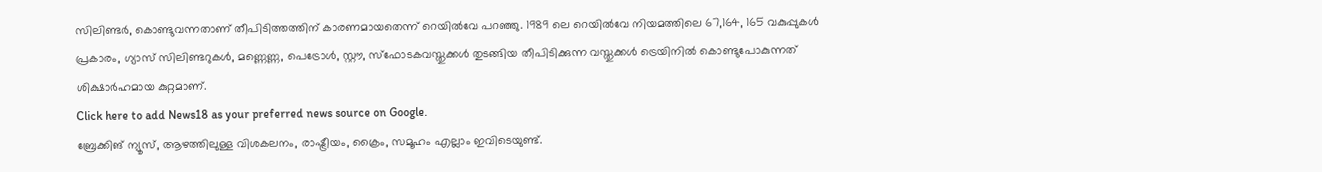സിലിണ്ടർ, കൊണ്ടുവന്നതാണ് തീപിടിത്തത്തിന് കാരണമായതെന്ന് റെയിൽവേ പറഞ്ഞു. 1989 ലെ റെയിൽവേ നിയമത്തിലെ 67,164, 165 വകുപ്പുകൾ പ്രകാരം, ഗ്യാസ് സിലിണ്ടറുകൾ, മണ്ണെണ്ണ, പെട്രോൾ, സ്റ്റൗ, സ്‌ഫോടകവസ്തുക്കൾ തുടങ്ങിയ തീപിടിക്കുന്ന വസ്തുക്കൾ ട്രെയിനിൽ കൊണ്ടുപോകുന്നത് ശിക്ഷാർഹമായ കുറ്റമാണ്.
Click here to add News18 as your preferred news source on Google.
ബ്രേക്കിങ് ന്യൂസ്, ആഴത്തിലുള്ള വിശകലനം, രാഷ്ട്രീയം, ക്രൈം, സമൂഹം എല്ലാം ഇവിടെയുണ്ട്.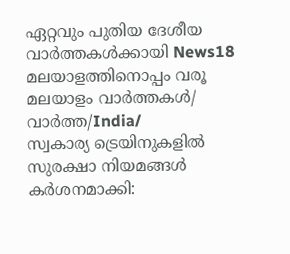ഏറ്റവും പുതിയ ദേശീയ വാർത്തകൾക്കായി News18 മലയാളത്തിനൊപ്പം വരൂ
മലയാളം വാർത്തകൾ/ വാർത്ത/India/
സ്വകാര്യ ട്രെയിനുകളിൽ സുരക്ഷാ നിയമങ്ങൾ കർശനമാക്കി: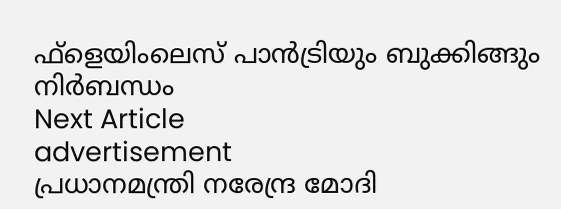ഫ്ളെയിംലെസ് പാൻട്രിയും ബുക്കിങ്ങും നിർബന്ധം
Next Article
advertisement
പ്രധാനമന്ത്രി നരേന്ദ്ര മോദി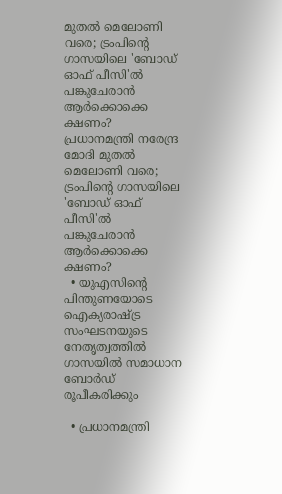മുതല്‍ മെലോണി വരെ; ട്രംപിന്റെ ഗാസയിലെ 'ബോഡ് ഓഫ് പീസി'ല്‍ പങ്കുചേരാന്‍ ആർക്കൊക്കെ ക്ഷണം?
പ്രധാനമന്ത്രി നരേന്ദ്ര മോദി മുതല്‍ മെലോണി വരെ; ട്രംപിന്റെ ഗാസയിലെ 'ബോഡ് ഓഫ് പീസി'ല്‍ പങ്കുചേരാന്‍ ആർക്കൊക്കെ ക്ഷണം?
  • യുഎസിന്റെ പിന്തുണയോടെ ഐക്യരാഷ്ട്ര സംഘടനയുടെ നേതൃത്വത്തില്‍ ഗാസയില്‍ സമാധാന ബോര്‍ഡ് രൂപീകരിക്കും

  • പ്രധാനമന്ത്രി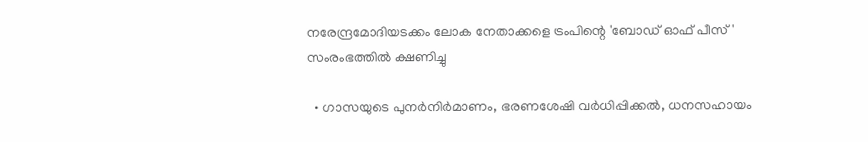നരേന്ദ്രമോദിയടക്കം ലോക നേതാക്കളെ ട്രംപിന്റെ 'ബോഡ് ഓഫ് പീസ്' സംരംഭത്തില്‍ ക്ഷണിച്ചു

  • ഗാസയുടെ പുനര്‍നിര്‍മാണം, ഭരണശേഷി വര്‍ധിപ്പിക്കല്‍, ധനസഹായം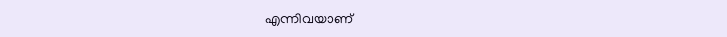എന്നിവയാണ്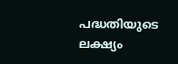പദ്ധതിയുടെ ലക്ഷ്യം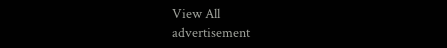View All
advertisement